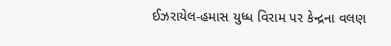ઈઝરાયેલ-હમાસ યુધ્ધ વિરામ પર કેન્દ્રના વલણ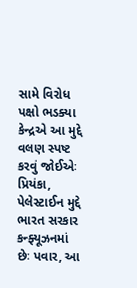સામે વિરોધ પક્ષો ભડક્યા
કેન્દ્રએ આ મુદ્દે વલણ સ્પષ્ટ કરવું જોઈએઃ પ્રિયંકા, પેલેસ્ટાઈન મુદ્દે ભારત સરકાર કન્ફ્યૂઝનમાં છેઃ પવાર, આ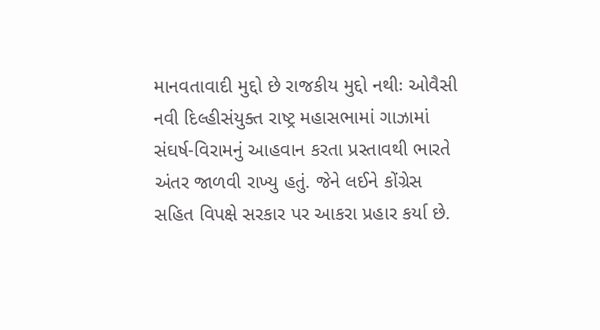માનવતાવાદી મુદ્દો છે રાજકીય મુદ્દો નથીઃ ઓવૈસી નવી દિલ્હીસંયુક્ત રાષ્ટ્ર મહાસભામાં ગાઝામાં સંઘર્ષ-વિરામનું આહવાન કરતા પ્રસ્તાવથી ભારતે અંતર જાળવી રાખ્યુ હતું. જેને લઈને કોંગ્રેસ સહિત વિપક્ષે સરકાર પર આકરા પ્રહાર કર્યા છે.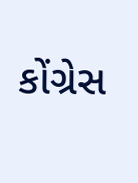કોંગ્રેસ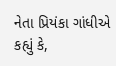નેતા પ્રિયંકા ગાંધીએ કહ્યું કે,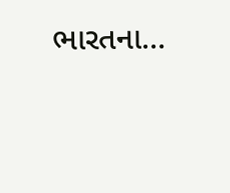ભારતના…